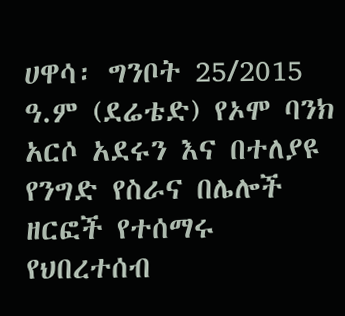ሀዋሳ፡ ግንቦት 25/2015 ዓ.ም (ደሬቴድ) የኦሞ ባንክ አርሶ አደሩን እና በተለያዩ የንግድ የስራና በሌሎች ዘርፎች የተሰማሩ የህበረተሰብ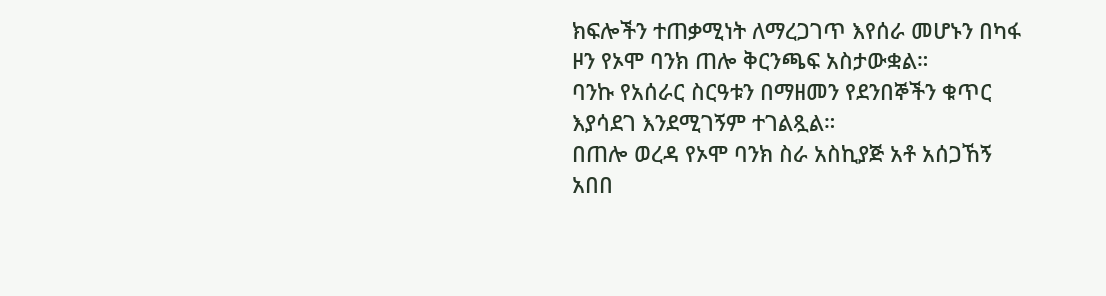ክፍሎችን ተጠቃሚነት ለማረጋገጥ እየሰራ መሆኑን በካፋ ዞን የኦሞ ባንክ ጠሎ ቅርንጫፍ አስታውቋል።
ባንኩ የአሰራር ስርዓቱን በማዘመን የደንበኞችን ቁጥር እያሳደገ እንደሚገኝም ተገልጿል።
በጠሎ ወረዳ የኦሞ ባንክ ስራ አስኪያጅ አቶ አሰጋኸኝ አበበ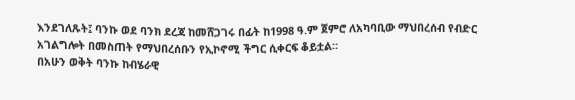እንደገለጹት፤ ባንኩ ወደ ባንክ ደረጃ ከመሸጋገሩ በፊት ከ1998 ዓ.ም ጀምሮ ለአካባቢው ማህበረሰብ የብድር አገልግሎት በመስጠት የማህበረሰቡን የኢኮኖሚ ችግር ሲቀርፍ ቆይቷል።
በአሁን ወቅት ባንኩ ከብሄራዊ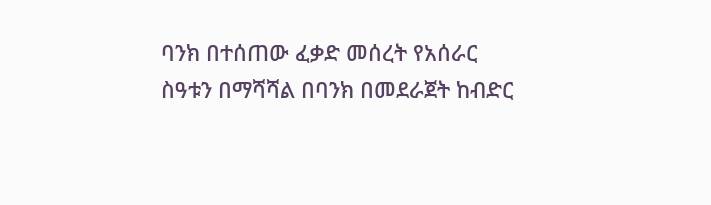ባንክ በተሰጠው ፈቃድ መሰረት የአሰራር ስዓቱን በማሻሻል በባንክ በመደራጀት ከብድር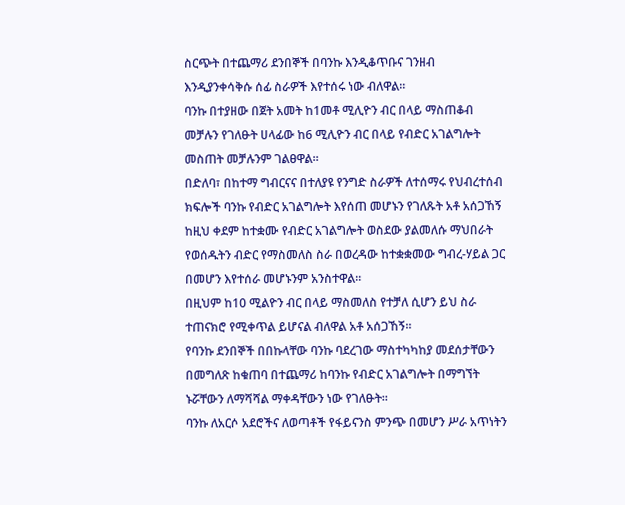ስርጭት በተጨማሪ ደንበኞች በባንኩ እንዲቆጥቡና ገንዘብ እንዲያንቀሳቅሱ ሰፊ ስራዎች እየተሰሩ ነው ብለዋል።
ባንኩ በተያዘው በጀት አመት ከ1መቶ ሚሊዮን ብር በላይ ማስጠቆብ መቻሉን የገለፁት ሀላፊው ከ6 ሚሊዮን ብር በላይ የብድር አገልግሎት መስጠት መቻሉንም ገልፀዋል።
በድለባ፣ በከተማ ግብርናና በተለያዩ የንግድ ስራዎች ለተሰማሩ የህብረተሰብ ክፍሎች ባንኩ የብድር አገልግሎት እየሰጠ መሆኑን የገለጹት አቶ አሰጋኸኝ ከዚህ ቀደም ከተቋሙ የብድር አገልግሎት ወስደው ያልመለሱ ማህበራት የወሰዱትን ብድር የማስመለስ ስራ በወረዳው ከተቋቋመው ግብረ-ሃይል ጋር በመሆን እየተሰራ መሆኑንም አንስተዋል።
በዚህም ከ10 ሚልዮን ብር በላይ ማስመለስ የተቻለ ሲሆን ይህ ስራ ተጠናክሮ የሚቀጥል ይሆናል ብለዋል አቶ አሰጋኸኝ።
የባንኩ ደንበኞች በበኩላቸው ባንኩ ባደረገው ማስተካካከያ መደሰታቸውን በመግለጽ ከቁጠባ በተጨማሪ ከባንኩ የብድር አገልግሎት በማግኘት ኑሯቸውን ለማሻሻል ማቀዳቸውን ነው የገለፁት።
ባንኩ ለአርሶ አደሮችና ለወጣቶች የፋይናንስ ምንጭ በመሆን ሥራ አጥነትን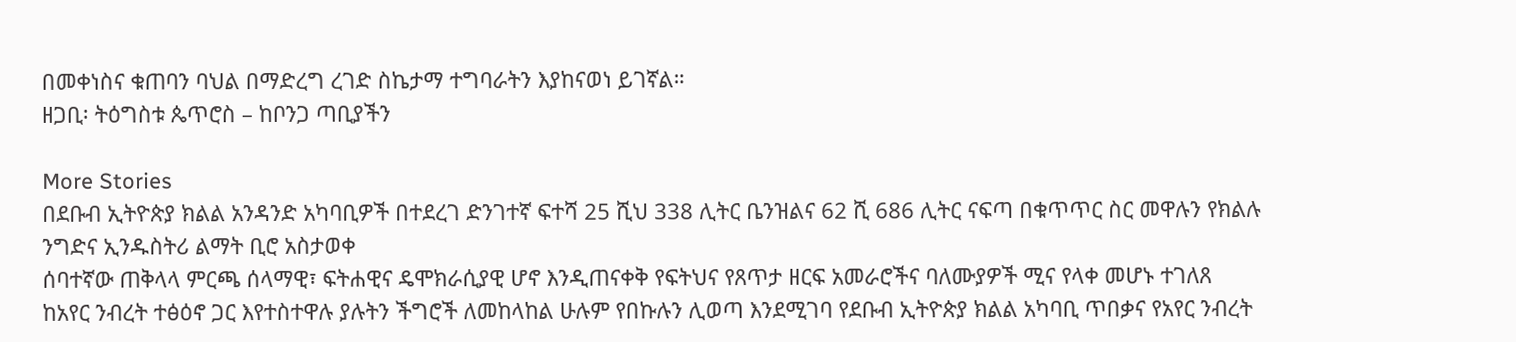በመቀነስና ቁጠባን ባህል በማድረግ ረገድ ስኬታማ ተግባራትን እያከናወነ ይገኛል።
ዘጋቢ፡ ትዕግስቱ ጴጥሮስ – ከቦንጋ ጣቢያችን

More Stories
በደቡብ ኢትዮጵያ ክልል አንዳንድ አካባቢዎች በተደረገ ድንገተኛ ፍተሻ 25 ሺህ 338 ሊትር ቤንዝልና 62 ሺ 686 ሊትር ናፍጣ በቁጥጥር ስር መዋሉን የክልሉ ንግድና ኢንዱስትሪ ልማት ቢሮ አስታወቀ
ሰባተኛው ጠቅላላ ምርጫ ሰላማዊ፣ ፍትሐዊና ዴሞክራሲያዊ ሆኖ እንዲጠናቀቅ የፍትህና የጸጥታ ዘርፍ አመራሮችና ባለሙያዎች ሚና የላቀ መሆኑ ተገለጸ
ከአየር ንብረት ተፅዕኖ ጋር እየተስተዋሉ ያሉትን ችግሮች ለመከላከል ሁሉም የበኩሉን ሊወጣ እንደሚገባ የደቡብ ኢትዮጵያ ክልል አካባቢ ጥበቃና የአየር ንብረት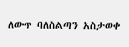ለውጥ ባለስልጣን አስታወቀ